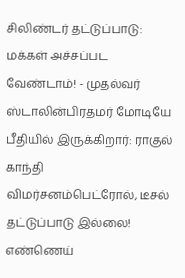சிலிண்டர் தட்டுப்பாடு: மக்கள் அச்சப்பட வேண்டாம்! - முதல்வர் ஸ்டாலின்பிரதமர் மோடியே பீதியில் இருக்கிறார்: ராகுல் காந்தி விமர்சனம்பெட்ரோல், டீசல் தட்டுப்பாடு இல்லை! எண்ணெய்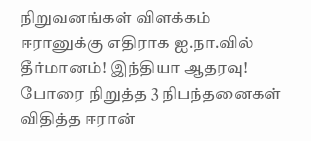நிறுவனங்கள் விளக்கம் ஈரானுக்கு எதிராக ஐ.நா.வில் தீர்மானம்! இந்தியா ஆதரவு! போரை நிறுத்த 3 நிபந்தனைகள் விதித்த ஈரான்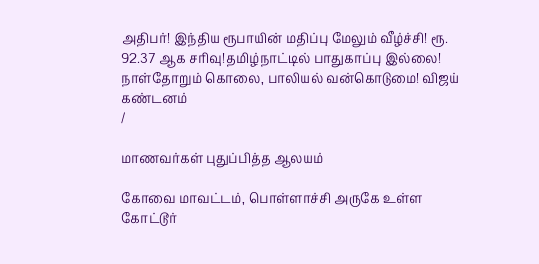அதிபர்! இந்திய ரூபாயின் மதிப்பு மேலும் வீழ்ச்சி! ரூ. 92.37 ஆக சரிவு!தமிழ்நாட்டில் பாதுகாப்பு இல்லை! நாள்தோறும் கொலை, பாலியல் வன்கொடுமை! விஜய் கண்டனம்
/

மாணவர்கள் புதுப்பித்த ஆலயம்

கோவை மாவட்டம், பொள்ளாச்சி அருகே உள்ள கோட்டூர்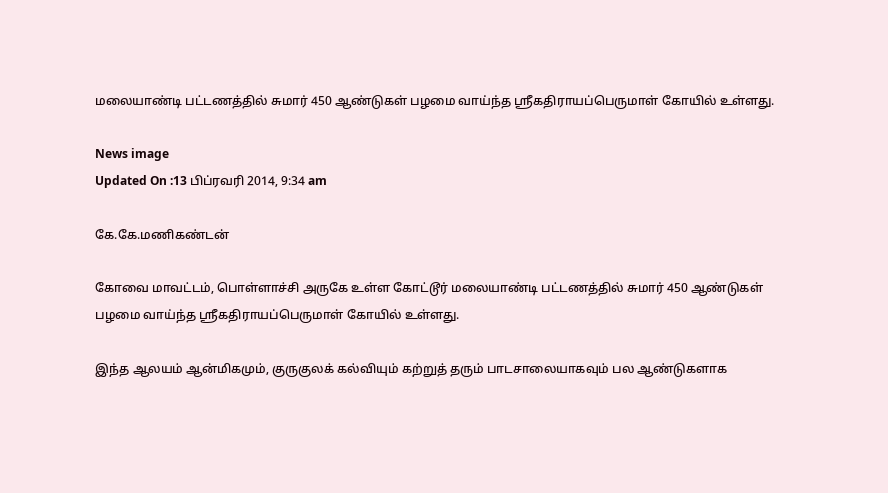மலையாண்டி பட்டணத்தில் சுமார் 450 ஆண்டுகள் பழமை வாய்ந்த ஸ்ரீகதிராயப்பெருமாள் கோயில் உள்ளது.

News image
Updated On :13 பிப்ரவரி 2014, 9:34 am

கே.கே.மணிகண்டன்

கோவை மாவட்டம், பொள்ளாச்சி அருகே உள்ள கோட்டூர் மலையாண்டி பட்டணத்தில் சுமார் 450 ஆண்டுகள் பழமை வாய்ந்த ஸ்ரீகதிராயப்பெருமாள் கோயில் உள்ளது.

இந்த ஆலயம் ஆன்மிகமும், குருகுலக் கல்வியும் கற்றுத் தரும் பாடசாலையாகவும் பல ஆண்டுகளாக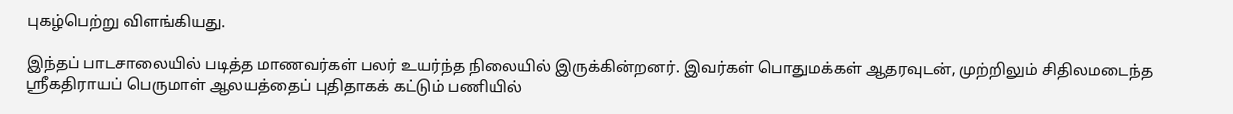புகழ்பெற்று விளங்கியது.

இந்தப் பாடசாலையில் படித்த மாணவர்கள் பலர் உயர்ந்த நிலையில் இருக்கின்றனர். இவர்கள் பொதுமக்கள் ஆதரவுடன், முற்றிலும் சிதிலமடைந்த ஸ்ரீகதிராயப் பெருமாள் ஆலயத்தைப் புதிதாகக் கட்டும் பணியில்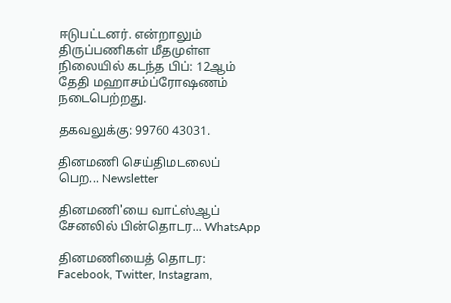ஈடுபட்டனர். என்றாலும் திருப்பணிகள் மீதமுள்ள நிலையில் கடந்த பிப்: 12ஆம் தேதி மஹாசம்ப்ரோஷணம் நடைபெற்றது.

தகவலுக்கு: 99760 43031.

தினமணி செய்திமடலைப் பெற... Newsletter

தினமணி'யை வாட்ஸ்ஆப் சேனலில் பின்தொடர... WhatsApp

தினமணியைத் தொடர: Facebook, Twitter, Instagram,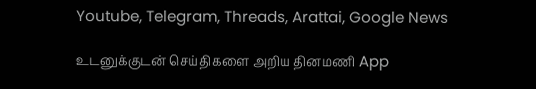Youtube, Telegram, Threads, Arattai, Google News

உடனுக்குடன் செய்திகளை அறிய தினமணி App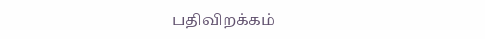பதிவிறக்கம்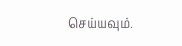செய்யவும்.